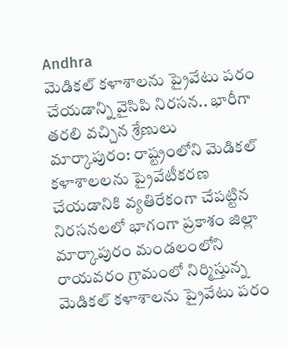Andhra
మెడికల్ కళాశాలను ప్రైవేటు పరం చేయడాన్ని వైసిపి నిరసన.. భారీగా తరలి వచ్చిన శ్రేణులు
మార్కాపురం: రాష్ట్రంలోని మెడికల్ కళాశాలలను ప్రైవేటీకరణ చేయడానికి వ్యతిరేకంగా చేపట్టిన నిరసనలలో భాగంగా ప్రకాశం జిల్లా మార్కాపురం మండలంలోని రాయవరం గ్రామంలో నిర్మిస్తున్న మెడికల్ కళాశాలను ప్రైవేటు పరం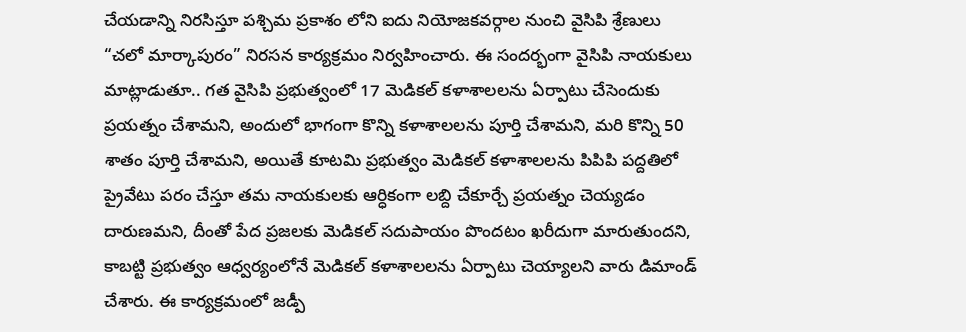చేయడాన్ని నిరసిస్తూ పశ్చిమ ప్రకాశం లోని ఐదు నియోజకవర్గాల నుంచి వైసిపి శ్రేణులు “చలో మార్కాపురం” నిరసన కార్యక్రమం నిర్వహించారు. ఈ సందర్భంగా వైసిపి నాయకులు మాట్లాడుతూ.. గత వైసిపి ప్రభుత్వంలో 17 మెడికల్ కళాశాలలను ఏర్పాటు చేసెందుకు ప్రయత్నం చేశామని, అందులో భాగంగా కొన్ని కళాశాలలను పూర్తి చేశామని, మరి కొన్ని 50 శాతం పూర్తి చేశామని, అయితే కూటమి ప్రభుత్వం మెడికల్ కళాశాలలను పిపిపి పద్దతిలో ప్రైవేటు పరం చేస్తూ తమ నాయకులకు ఆర్ధికంగా లబ్ది చేకూర్చే ప్రయత్నం చెయ్యడం దారుణమని, దీంతో పేద ప్రజలకు మెడికల్ సదుపాయం పొందటం ఖరీదుగా మారుతుందని, కాబట్టి ప్రభుత్వం ఆధ్వర్యంలోనే మెడికల్ కళాశాలలను ఏర్పాటు చెయ్యాలని వారు డిమాండ్ చేశారు. ఈ కార్యక్రమంలో జడ్పీ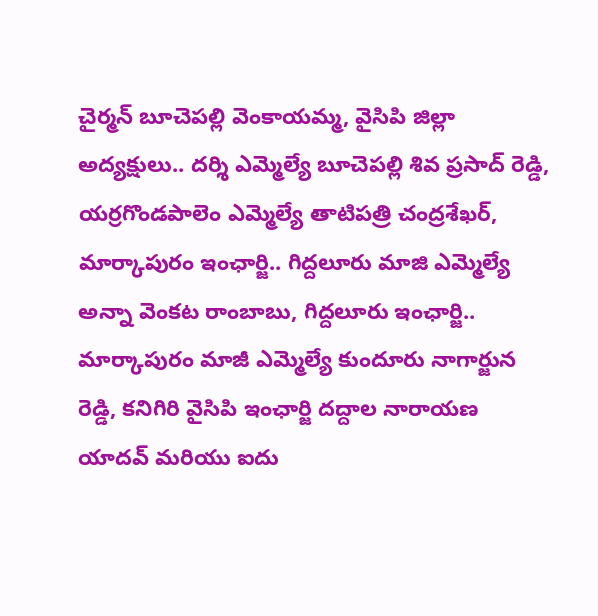చైర్మన్ బూచెపల్లి వెంకాయమ్మ, వైసిపి జిల్లా అద్యక్షులు.. దర్శి ఎమ్మెల్యే బూచెపల్లి శివ ప్రసాద్ రెడ్డి, యర్రగొండపాలెం ఎమ్మెల్యే తాటిపత్రి చంద్రశేఖర్, మార్కాపురం ఇంఛార్జి.. గిద్దలూరు మాజి ఎమ్మెల్యే అన్నా వెంకట రాంబాబు, గిద్దలూరు ఇంఛార్జి.. మార్కాపురం మాజీ ఎమ్మెల్యే కుందూరు నాగార్జున రెడ్డి, కనిగిరి వైసిపి ఇంఛార్జి దద్దాల నారాయణ యాదవ్ మరియు ఐదు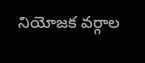నియోజక వర్గాల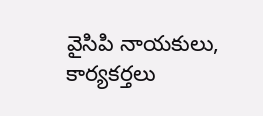వైసిపి నాయకులు, కార్యకర్తలు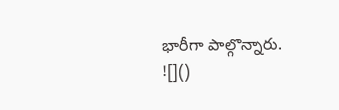భారీగా పాల్గొన్నారు.
![]()